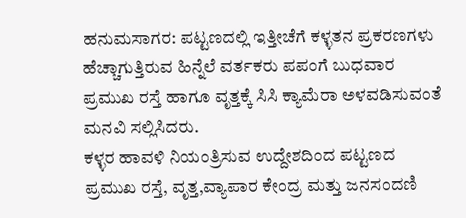ಹನುಮಸಾಗರ: ಪಟ್ಟಣದಲ್ಲಿ ಇತ್ತೀಚೆಗೆ ಕಳ್ಳತನ ಪ್ರಕರಣಗಳು ಹೆಚ್ಚಾಗುತ್ತಿರುವ ಹಿನ್ನೆಲೆ ವರ್ತಕರು ಪಪಂಗೆ ಬುಧವಾರ ಪ್ರಮುಖ ರಸ್ತೆ ಹಾಗೂ ವೃತ್ತಕ್ಕೆ ಸಿಸಿ ಕ್ಯಾಮೆರಾ ಅಳವಡಿಸುವಂತೆ ಮನವಿ ಸಲ್ಲಿಸಿದರು.
ಕಳ್ಳರ ಹಾವಳಿ ನಿಯಂತ್ರಿಸುವ ಉದ್ದೇಶದಿಂದ ಪಟ್ಟಣದ ಪ್ರಮುಖ ರಸ್ತೆ, ವೃತ್ತ,ವ್ಯಾಪಾರ ಕೇಂದ್ರ ಮತ್ತು ಜನಸಂದಣಿ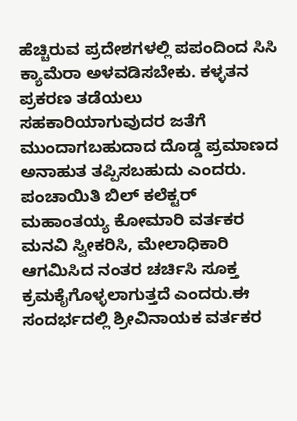ಹೆಚ್ಚಿರುವ ಪ್ರದೇಶಗಳಲ್ಲಿ ಪಪಂದಿಂದ ಸಿಸಿ ಕ್ಯಾಮೆರಾ ಅಳವಡಿಸಬೇಕು. ಕಳ್ಳತನ ಪ್ರಕರಣ ತಡೆಯಲು ಸಹಕಾರಿಯಾಗುವುದರ ಜತೆಗೆ ಮುಂದಾಗಬಹುದಾದ ದೊಡ್ಡ ಪ್ರಮಾಣದ ಅನಾಹುತ ತಪ್ಪಿಸಬಹುದು ಎಂದರು.
ಪಂಚಾಯಿತಿ ಬಿಲ್ ಕಲೆಕ್ಟರ್ ಮಹಾಂತಯ್ಯ ಕೋಮಾರಿ ವರ್ತಕರ ಮನವಿ ಸ್ವೀಕರಿಸಿ, ಮೇಲಾಧಿಕಾರಿ ಆಗಮಿಸಿದ ನಂತರ ಚರ್ಚಿಸಿ ಸೂಕ್ತ ಕ್ರಮಕೈಗೊಳ್ಳಲಾಗುತ್ತದೆ ಎಂದರು.ಈ ಸಂದರ್ಭದಲ್ಲಿ ಶ್ರೀವಿನಾಯಕ ವರ್ತಕರ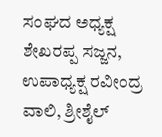ಸಂಘದ ಅಧ್ಯಕ್ಷ ಶೇಖರಪ್ಪ ಸಜ್ಜನ, ಉಪಾಧ್ಯಕ್ಷ ರವೀಂದ್ರ ವಾಲಿ, ಶ್ರೀಶೈಲ್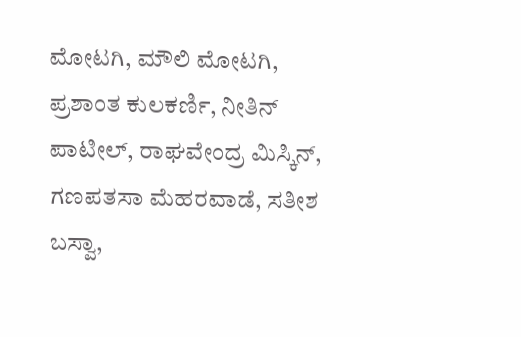ಮೋಟಗಿ, ಮೌಲಿ ಮೋಟಗಿ, ಪ್ರಶಾಂತ ಕುಲಕರ್ಣಿ, ನೀತಿನ್ ಪಾಟೀಲ್, ರಾಘವೇಂದ್ರ ಮಿಸ್ಕಿನ್, ಗಣಪತಸಾ ಮೆಹರವಾಡೆ, ಸತೀಶ ಬಸ್ವಾ,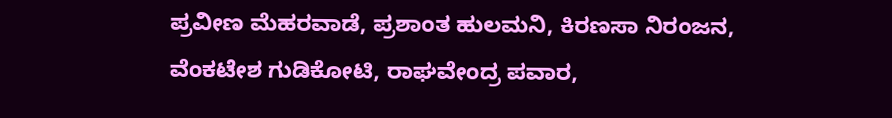ಪ್ರವೀಣ ಮೆಹರವಾಡೆ, ಪ್ರಶಾಂತ ಹುಲಮನಿ, ಕಿರಣಸಾ ನಿರಂಜನ, ವೆಂಕಟೇಶ ಗುಡಿಕೋಟಿ, ರಾಘವೇಂದ್ರ ಪವಾರ,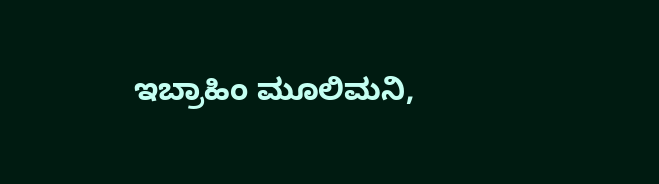ಇಬ್ರಾಹಿಂ ಮೂಲಿಮನಿ,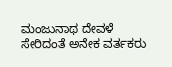ಮಂಜುನಾಥ ದೇವಳೆ ಸೇರಿದಂತೆ ಅನೇಕ ವರ್ತಕರು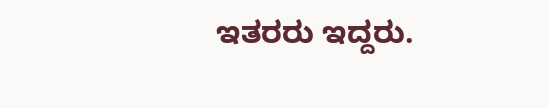ಇತರರು ಇದ್ದರು.